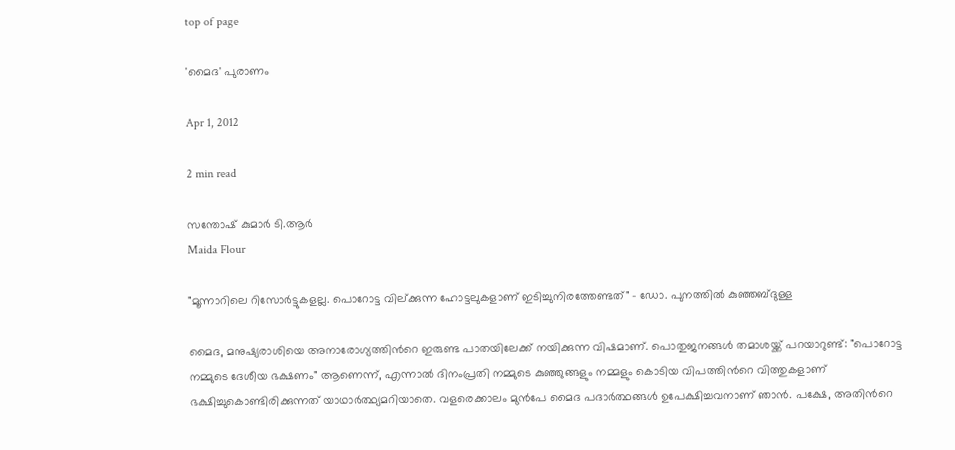top of page

'മൈദ' പുരാണം

Apr 1, 2012

2 min read

സന്തോഷ് കുമാര്‍ ടി.ആര്‍
Maida Flour

"മൂന്നാറിലെ റിസോര്‍ട്ടുകളല്ല. പൊറോട്ട വില്ക്കുന്ന ഹോട്ടലുകളാണ് ഇടിച്ചുനിരത്തേണ്ടത്" - ഡോ. പുനത്തില്‍ കുഞ്ഞബ്ദുള്ള

മൈദ, മനുഷ്യരാശിയെ അനാരോഗ്യത്തിന്‍റെ ഇരുണ്ട പാതയിലേക്ക് നയിക്കുന്ന വിഷമാണ്. പൊതുജനങ്ങള്‍ തമാശയ്ക്ക് പറയാറുണ്ട്: "പൊറോട്ട നമ്മുടെ ദേശീയ ഭക്ഷണം" ആണെന്ന്, എന്നാല്‍ ദിനംപ്രതി നമ്മുടെ കുഞ്ഞുങ്ങളും നമ്മളും കൊടിയ വിപത്തിന്‍റെ വിത്തുകളാണ് ഭക്ഷിച്ചുകൊണ്ടിരിക്കുന്നത് യാഥാര്‍ത്ഥ്യമറിയാതെ. വളരെക്കാലം മുന്‍പേ മൈദ പദാര്‍ത്ഥങ്ങള്‍ ഉപേക്ഷിച്ചവനാണ് ഞാന്‍. പക്ഷേ, അതിന്‍റെ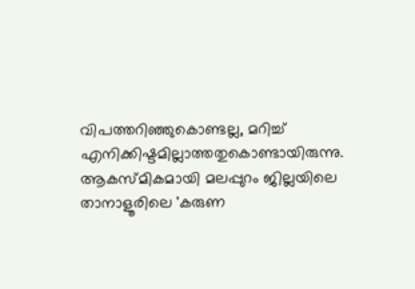വിപത്തറിഞ്ഞുകൊണ്ടല്ല, മറിച്ച് എനിക്കിഷ്ടമില്ലാത്തതുകൊണ്ടായിരുന്നു. ആകസ്മികമായി മലപ്പുറം ജില്ലയിലെ താനാളൂരിലെ 'കരുണ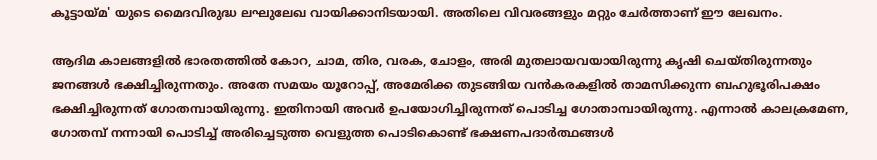കൂട്ടായ്മ' യുടെ മൈദവിരുദ്ധ ലഘുലേഖ വായിക്കാനിടയായി. അതിലെ വിവരങ്ങളും മറ്റും ചേര്‍ത്താണ് ഈ ലേഖനം.

ആദിമ കാലങ്ങളില്‍ ഭാരതത്തില്‍ കോറ, ചാമ, തിര, വരക, ചോളം, അരി മുതലായവയായിരുന്നു കൃഷി ചെയ്തിരുന്നതും ജനങ്ങള്‍ ഭക്ഷിച്ചിരുന്നതും. അതേ സമയം യൂറോപ്പ്, അമേരിക്ക തുടങ്ങിയ വന്‍കരകളില്‍ താമസിക്കുന്ന ബഹുഭൂരിപക്ഷം ഭക്ഷിച്ചിരുന്നത് ഗോതമ്പായിരുന്നു. ഇതിനായി അവര്‍ ഉപയോഗിച്ചിരുന്നത് പൊടിച്ച ഗോതാമ്പായിരുന്നു. എന്നാല്‍ കാലക്രമേണ, ഗോതമ്പ് നന്നായി പൊടിച്ച് അരിച്ചെടുത്ത വെളുത്ത പൊടികൊണ്ട് ഭക്ഷണപദാര്‍ത്ഥങ്ങള്‍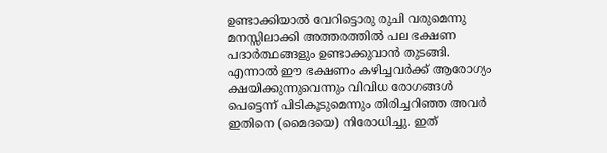ഉണ്ടാക്കിയാല്‍ വേറിട്ടൊരു രുചി വരുമെന്നു മനസ്സിലാക്കി അത്തരത്തില്‍ പല ഭക്ഷണ പദാര്‍ത്ഥങ്ങളും ഉണ്ടാക്കുവാന്‍ തുടങ്ങി. എന്നാല്‍ ഈ ഭക്ഷണം കഴിച്ചവര്‍ക്ക് ആരോഗ്യം ക്ഷയിക്കുന്നുവെന്നും വിവിധ രോഗങ്ങള്‍ പെട്ടെന്ന് പിടികൂടുമെന്നും തിരിച്ചറിഞ്ഞ അവര്‍ ഇതിനെ (മൈദയെ) നിരോധിച്ചു. ഇത്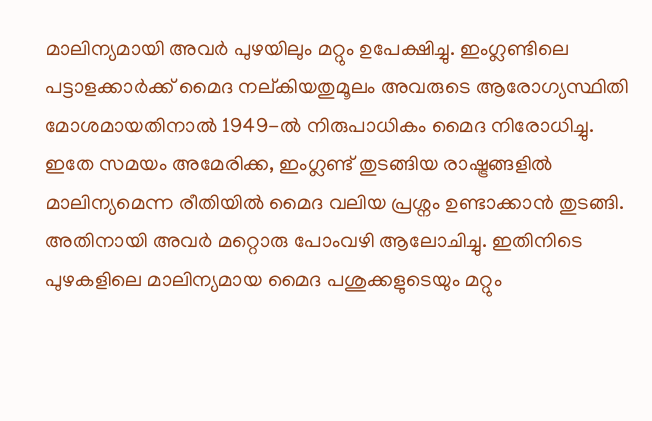മാലിന്യമായി അവര്‍ പുഴയിലും മറ്റും ഉപേക്ഷിച്ചു. ഇംഗ്ലണ്ടിലെ പട്ടാളക്കാര്‍ക്ക് മൈദ നല്കിയതുമൂലം അവരുടെ ആരോഗ്യസ്ഥിതി മോശമായതിനാല്‍ 1949-ല്‍ നിരുപാധികം മൈദ നിരോധിച്ചു. ഇതേ സമയം അമേരിക്ക, ഇംഗ്ലണ്ട് തുടങ്ങിയ രാഷ്ട്രങ്ങളില്‍ മാലിന്യമെന്ന രീതിയില്‍ മൈദ വലിയ പ്രശ്നം ഉണ്ടാക്കാന്‍ തുടങ്ങി. അതിനായി അവര്‍ മറ്റൊരു പോംവഴി ആലോചിച്ചു. ഇതിനിടെ പുഴകളിലെ മാലിന്യമായ മൈദ പശുക്കളുടെയും മറ്റും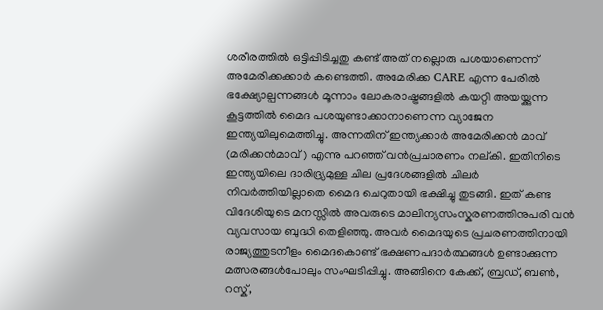ശരീരത്തില്‍ ഒട്ടിപ്പിടിച്ചതു കണ്ട് അത് നല്ലൊരു പശയാണെന്ന് അമേരിക്കക്കാര്‍ കണ്ടെത്തി. അമേരിക്ക CARE എന്ന പേരില്‍ ഭക്ഷ്യോല്പന്നങ്ങള്‍ മൂന്നാം ലോകരാഷ്ട്രങ്ങളില്‍ കയറ്റി അയയ്ക്കുന്ന കൂട്ടത്തില്‍ മൈദ പശയുണ്ടാക്കാനാണെന്ന വ്യാജേന ഇന്ത്യയിലുമെത്തിച്ചു. അന്നതിന് ഇന്ത്യക്കാര്‍ അമേരിക്കന്‍ മാവ് (മരിക്കന്‍മാവ്) എന്നു പറഞ്ഞ് വന്‍പ്രചാരണം നല്കി. ഇതിനിടെ ഇന്ത്യയിലെ ദാരിദ്ര്യമുള്ള ചില പ്രദേശങ്ങളില്‍ ചിലര്‍ നിവര്‍ത്തിയില്ലാതെ മൈദ ചെറുതായി ഭക്ഷിച്ചു തുടങ്ങി. ഇത് കണ്ട വിദേശിയുടെ മനസ്സില്‍ അവരുടെ മാലിന്യസംസ്കരണത്തിനുപരി വന്‍ വ്യവസായ ബുദ്ധി തെളിഞ്ഞു. അവര്‍ മൈദയുടെ പ്രചരണത്തിനായി രാജ്യത്തുടനീളം മൈദകൊണ്ട് ഭക്ഷണപദാര്‍ത്ഥങ്ങള്‍ ഉണ്ടാക്കുന്ന മത്സരങ്ങള്‍പോലും സംഘടിപ്പിച്ചു. അങ്ങിനെ കേക്ക്, ബ്രഡ്, ബണ്‍, റസ്ക്,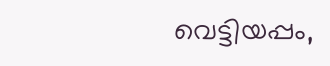വെട്ടിയപ്പം,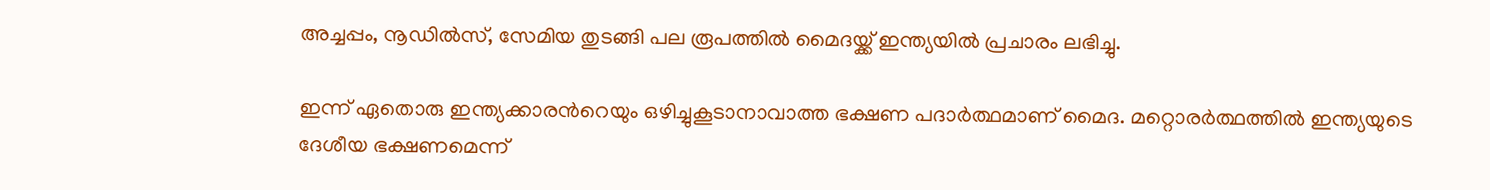അച്ചപ്പം, നൂഡില്‍സ്, സേമിയ തുടങ്ങി പല രൂപത്തില്‍ മൈദയ്ക്ക് ഇന്ത്യയില്‍ പ്രചാരം ലഭിച്ചു.

ഇന്ന് ഏതൊരു ഇന്ത്യക്കാരന്‍റെയും ഒഴിച്ചുകൂടാനാവാത്ത ഭക്ഷണ പദാര്‍ത്ഥമാണ് മൈദ. മറ്റൊരര്‍ത്ഥത്തില്‍ ഇന്ത്യയുടെ ദേശീയ ഭക്ഷണമെന്ന്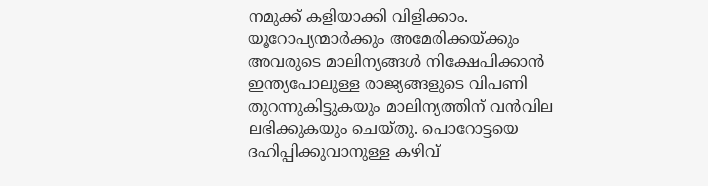നമുക്ക് കളിയാക്കി വിളിക്കാം. യൂറോപ്യന്മാര്‍ക്കും അമേരിക്കയ്ക്കും അവരുടെ മാലിന്യങ്ങള്‍ നിക്ഷേപിക്കാന്‍ ഇന്ത്യപോലുള്ള രാജ്യങ്ങളുടെ വിപണി തുറന്നുകിട്ടുകയും മാലിന്യത്തിന് വന്‍വില ലഭിക്കുകയും ചെയ്തു. പൊറോട്ടയെ ദഹിപ്പിക്കുവാനുള്ള കഴിവ്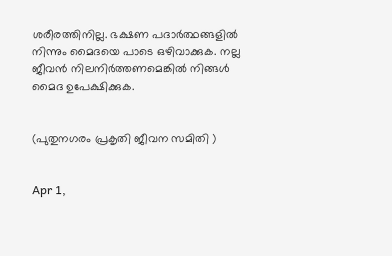ശരീരത്തിനില്ല. ഭക്ഷണ പദാര്‍ത്ഥങ്ങളില്‍ നിന്നും മൈദയെ പാടെ ഒഴിവാക്കുക. നല്ല ജീവന്‍ നിലനിര്‍ത്തണമെങ്കില്‍ നിങ്ങള്‍ മൈദ ഉപേക്ഷിക്കുക.


(പുതുനഗരം പ്രകൃതി ജീവന സമിതി )


Apr 1,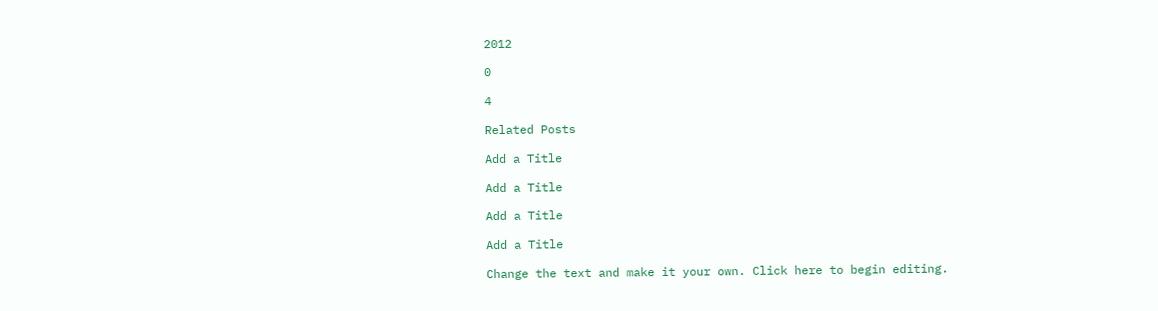2012

0

4

Related Posts

Add a Title

Add a Title

Add a Title

Add a Title

Change the text and make it your own. Click here to begin editing.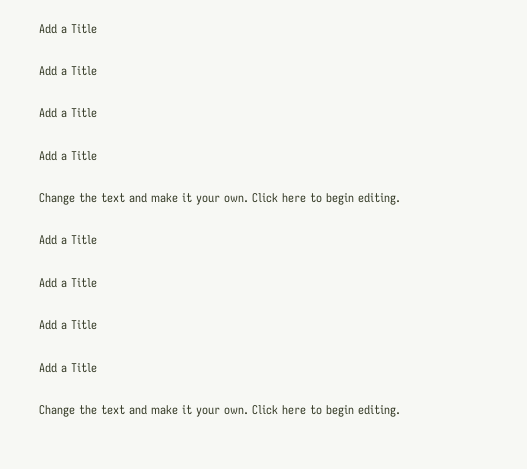Add a Title

Add a Title

Add a Title

Add a Title

Change the text and make it your own. Click here to begin editing.

Add a Title

Add a Title

Add a Title

Add a Title

Change the text and make it your own. Click here to begin editing.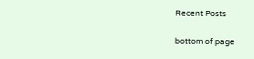Recent Posts

bottom of page